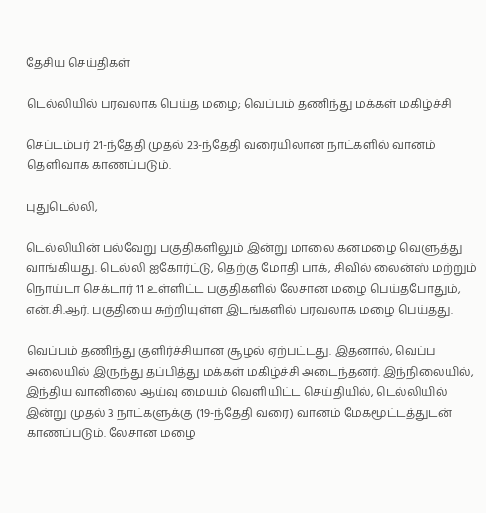தேசிய செய்திகள்

டெல்லியில் பரவலாக பெய்த மழை; வெப்பம் தணிந்து மக்கள் மகிழ்ச்சி

செப்டம்பர் 21-ந்தேதி முதல் 23-ந்தேதி வரையிலான நாட்களில் வானம் தெளிவாக காணப்படும்.

புதுடெல்லி,

டெல்லியின் பல்வேறு பகுதிகளிலும் இன்று மாலை கனமழை வெளுத்து வாங்கியது. டெல்லி ஐகோர்ட்டு, தெற்கு மோதி பாக், சிவில் லைன்ஸ் மற்றும் நொய்டா செக்டார் 11 உள்ளிட்ட பகுதிகளில் லேசான மழை பெய்தபோதும், என்.சி.ஆர். பகுதியை சுற்றியுள்ள இடங்களில் பரவலாக மழை பெய்தது.

வெப்பம் தணிந்து குளிர்ச்சியான சூழல் ஏற்பட்டது. இதனால், வெப்ப அலையில் இருந்து தப்பித்து மக்கள் மகிழ்ச்சி அடைந்தனர். இந்நிலையில், இந்திய வானிலை ஆய்வு மையம் வெளியிட்ட செய்தியில், டெல்லியில் இன்று முதல் 3 நாட்களுக்கு (19-ந்தேதி வரை) வானம் மேகமூட்டத்துடன் காணப்படும். லேசான மழை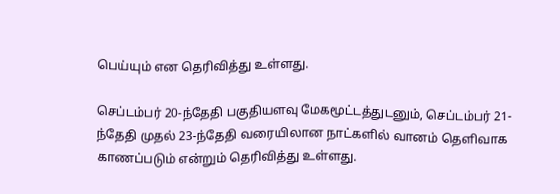பெய்யும் என தெரிவித்து உள்ளது.

செப்டம்பர் 20-ந்தேதி பகுதியளவு மேகமூட்டத்துடனும், செப்டம்பர் 21-ந்தேதி முதல் 23-ந்தேதி வரையிலான நாட்களில் வானம் தெளிவாக காணப்படும் என்றும் தெரிவித்து உள்ளது.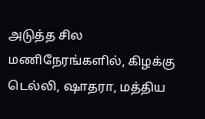அடுத்த சில மணிநேரங்களில், கிழக்கு டெல்லி, ஷாதரா, மத்திய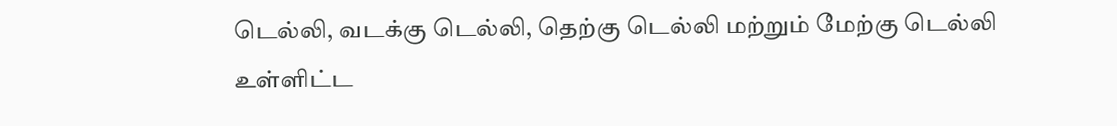டெல்லி, வடக்கு டெல்லி, தெற்கு டெல்லி மற்றும் மேற்கு டெல்லி உள்ளிட்ட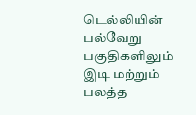டெல்லியின் பல்வேறு பகுதிகளிலும் இடி மற்றும் பலத்த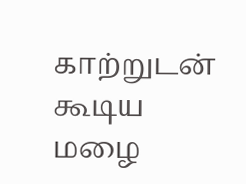காற்றுடன் கூடிய மழை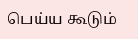பெய்ய கூடும்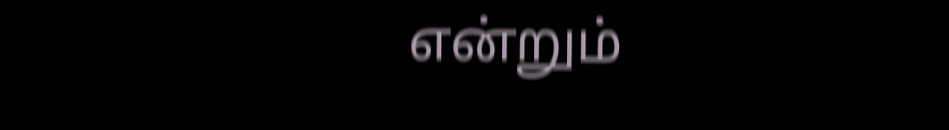என்றும்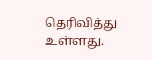தெரிவித்து உள்ளது.